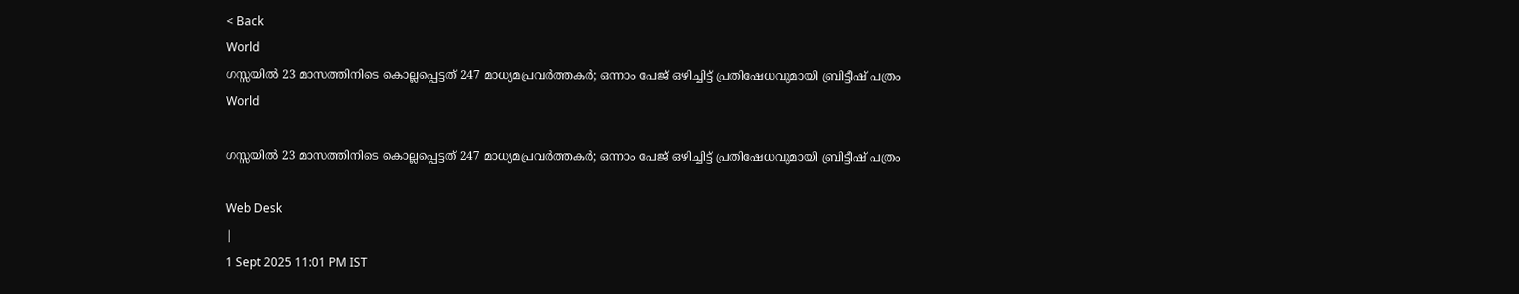< Back
World
ഗസ്സയിൽ 23 മാസത്തിനിടെ കൊല്ലപ്പെട്ടത് 247 മാധ്യമപ്രവര്‍ത്തകര്‍; ഒന്നാം പേജ് ഒഴിച്ചിട്ട് പ്രതിഷേധവുമായി ബ്രിട്ടീഷ് പത്രം
World

ഗസ്സയിൽ 23 മാസത്തിനിടെ കൊല്ലപ്പെട്ടത് 247 മാധ്യമപ്രവര്‍ത്തകര്‍; ഒന്നാം പേജ് ഒഴിച്ചിട്ട് പ്രതിഷേധവുമായി ബ്രിട്ടീഷ് പത്രം

Web Desk
|
1 Sept 2025 11:01 PM IST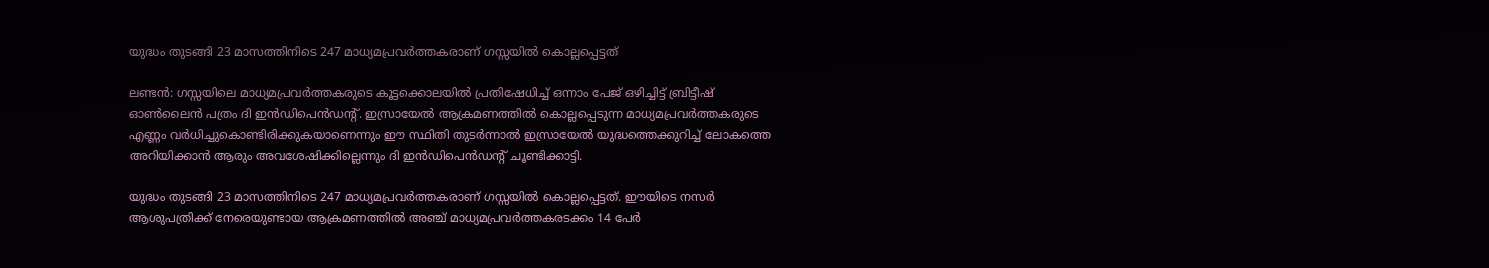യുദ്ധം തുടങ്ങി 23 മാസത്തിനിടെ 247 മാധ്യമപ്രവര്‍ത്തകരാണ് ഗസ്സയിൽ കൊല്ലപ്പെട്ടത്

ലണ്ടൻ: ഗസ്സയിലെ മാധ്യമപ്രവര്‍ത്തകരുടെ കൂട്ടക്കൊലയിൽ പ്രതിഷേധിച്ച് ഒന്നാം പേജ് ഒഴിച്ചിട്ട് ബ്രിട്ടീഷ് ഓൺലൈൻ പത്രം ദി ഇൻഡിപെന്‍ഡന്‍റ്. ഇസ്രായേൽ ആക്രമണത്തിൽ കൊല്ലപ്പെടുന്ന മാധ്യമപ്രവര്‍ത്തകരുടെ എണ്ണം വര്‍ധിച്ചുകൊണ്ടിരിക്കുകയാണെന്നും ഈ സ്ഥിതി തുടര്‍ന്നാൽ ഇസ്രായേൽ യുദ്ധത്തെക്കുറിച്ച് ലോകത്തെ അറിയിക്കാൻ ആരും അവശേഷിക്കില്ലെന്നും ദി ഇൻഡിപെന്‍ഡന്‍റ് ചൂണ്ടിക്കാട്ടി.

യുദ്ധം തുടങ്ങി 23 മാസത്തിനിടെ 247 മാധ്യമപ്രവര്‍ത്തകരാണ് ഗസ്സയിൽ കൊല്ലപ്പെട്ടത്. ഈയിടെ നസർ ആശുപത്രിക്ക് നേരെയുണ്ടായ ആക്രമണത്തിൽ അഞ്ച് മാധ്യമപ്രവർത്തകരടക്കം 14 പേര്‍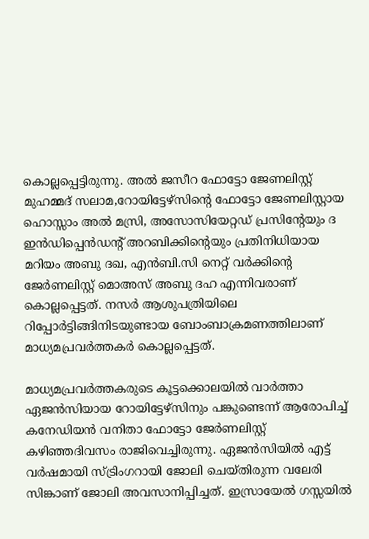കൊല്ലപ്പെട്ടിരുന്നു. അൽ ജസീറ ഫോട്ടോ ജേണലിസ്റ്റ് മുഹമ്മദ് സലാമ,റോയിട്ടേഴ്സിന്റെ ഫോട്ടോ ജേണലിസ്റ്റായ ഹൊസ്സാം അൽ മസ്രി, അസോസിയേറ്റഡ് പ്രസിന്റേയും ദ ഇൻഡിപ്പെൻഡന്റ് അറബിക്കിന്റെയും പ്രതിനിധിയായ മറിയം അബു ദഖ, എൻബി.സി നെറ്റ് വർക്കിന്റെ ജേർണലിസ്റ്റ് മൊഅസ് അബു ദഹ എന്നിവരാണ് കൊല്ലപ്പെട്ടത്. നസർ ആശുപത്രിയിലെ റിപ്പോർട്ടിങ്ങിനിടയുണ്ടായ ബോംബാക്രമണത്തിലാണ് മാധ്യമപ്രവർത്തകർ കൊല്ലപ്പെട്ടത്.

മാധ്യമപ്രവര്‍ത്തകരുടെ കൂട്ടക്കൊലയിൽ വാര്‍ത്താ ഏജൻസിയായ റോയിട്ടേഴ്സിനും പങ്കുണ്ടെന്ന് ആരോപിച്ച് കനേഡിയൻ വനിതാ ഫോട്ടോ ജേര്‍ണലിസ്റ്റ് കഴിഞ്ഞദിവസം രാജിവെച്ചിരുന്നു. ഏജൻസിയിൽ എട്ട് വര്‍ഷമായി സ്ട്രിംഗറായി ജോലി ചെയ്തിരുന്ന വലേരി സിങ്കാണ് ജോലി അവസാനിപ്പിച്ചത്. ഇസ്രായേൽ ഗസ്സയിൽ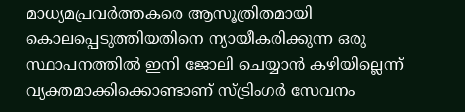മാധ്യമപ്രവർത്തകരെ ആസൂത്രിതമായി കൊലപ്പെടുത്തിയതിനെ ന്യായീകരിക്കുന്ന ഒരു സ്ഥാപനത്തിൽ ഇനി ജോലി ചെയ്യാൻ കഴിയില്ലെന്ന് വ്യക്തമാക്കിക്കൊണ്ടാണ് സ്ട്രിംഗര്‍ സേവനം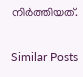നിര്‍ത്തിയത്.

Similar Posts